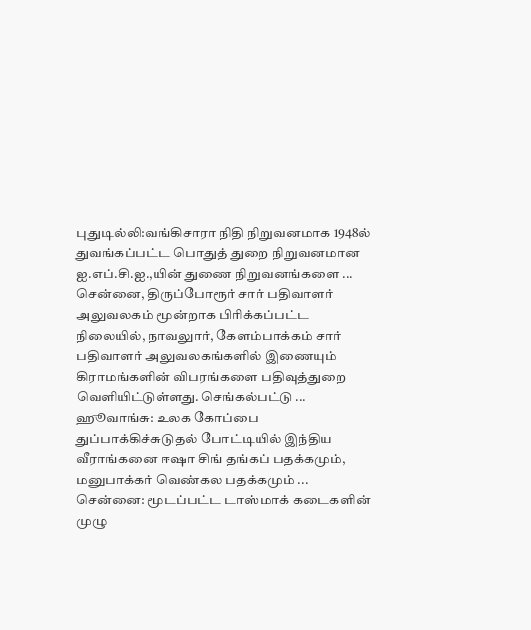புதுடில்லி:வங்கிசாரா நிதி நிறுவனமாக 1948ல் துவங்கப்பட்ட பொதுத் துறை நிறுவனமான ஐ.எப்.சி.ஐ.,யின் துணை நிறுவனங்களை ...
சென்னை, திருப்போரூர் சார் பதிவாளர் அலுவலகம் மூன்றாக பிரிக்கப்பட்ட நிலையில், நாவலுார், கேளம்பாக்கம் சார் பதிவாளர் அலுவலகங்களில் இணையும் கிராமங்களின் விபரங்களை பதிவுத்துறை வெளியிட்டுள்ளது. செங்கல்பட்டு ...
ஹூவாங்சு: உலக கோப்பை துப்பாக்கிச்சுடுதல் போட்டியில் இந்திய வீராங்கனை ஈஷா சிங் தங்கப் பதக்கமும், மனுபாக்கர் வெண்கல பதக்கமும் ...
சென்னை: மூடப்பட்ட டாஸ்மாக் கடைகளின் முழு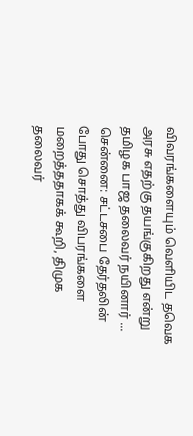விவரங்களையும் வெளியிட தவெக அரசு எதற்கு தயங்குகிறது என்று தமிழக பாஜ தலைவர் நயினார் ...
சென்னை: சட்டசபை தேர்தலின் போது சொத்து விபரங்களை மறைத்ததாகக் கூறி, திமுக தலைவர்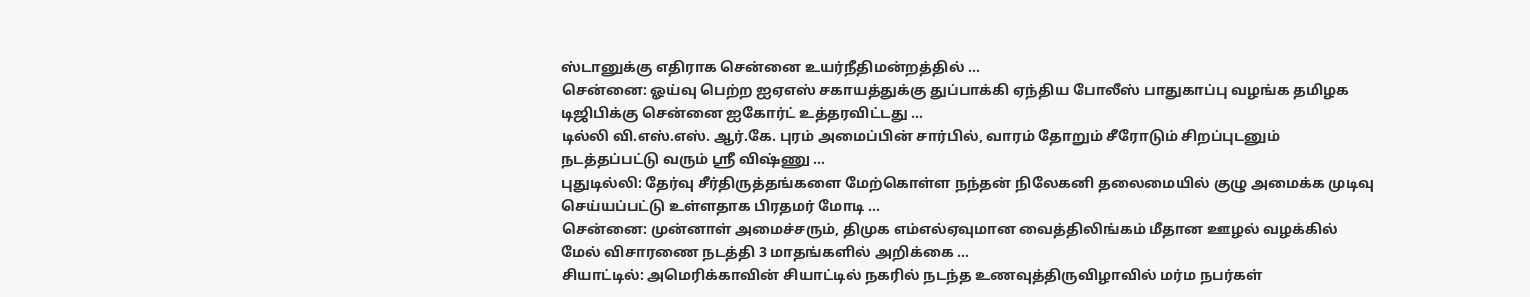ஸ்டானுக்கு எதிராக சென்னை உயர்நீதிமன்றத்தில் ...
சென்னை: ஓய்வு பெற்ற ஐஏஎஸ் சகாயத்துக்கு துப்பாக்கி ஏந்திய போலீஸ் பாதுகாப்பு வழங்க தமிழக டிஜிபிக்கு சென்னை ஐகோர்ட் உத்தரவிட்டது ...
டில்லி வி.எஸ்.எஸ். ஆர்.கே. புரம் அமைப்பின் சார்பில், வாரம் தோறும் சீரோடும் சிறப்புடனும் நடத்தப்பட்டு வரும் ஸ்ரீ விஷ்ணு ...
புதுடில்லி: தேர்வு சீர்திருத்தங்களை மேற்கொள்ள நந்தன் நிலேகனி தலைமையில் குழு அமைக்க முடிவு செய்யப்பட்டு உள்ளதாக பிரதமர் மோடி ...
சென்னை: முன்னாள் அமைச்சரும், திமுக எம்எல்ஏவுமான வைத்திலிங்கம் மீதான ஊழல் வழக்கில் மேல் விசாரணை நடத்தி 3 மாதங்களில் அறிக்கை ...
சியாட்டில்: அமெரிக்காவின் சியாட்டில் நகரில் நடந்த உணவுத்திருவிழாவில் மர்ம நபர்கள்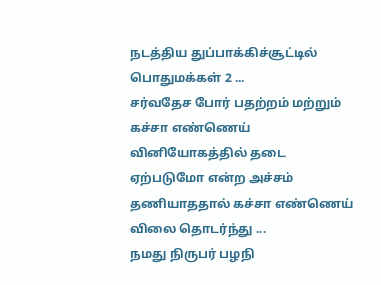நடத்திய துப்பாக்கிச்சூட்டில் பொதுமக்கள் 2 ...
சர்வதேச போர் பதற்றம் மற்றும் கச்சா எண்ணெய் வினியோகத்தில் தடை ஏற்படுமோ என்ற அச்சம் தணியாததால் கச்சா எண்ணெய் விலை தொடர்ந்து ...
நமது நிருபர் பழநி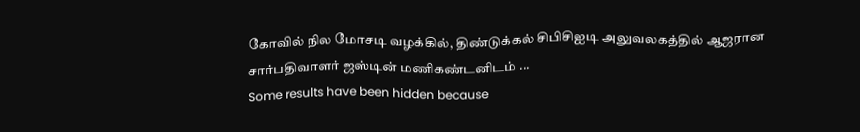கோவில் நில மோசடி வழக்கில், திண்டுக்கல் சிபிசிஐடி அலுவலகத்தில் ஆஜரான சார்பதிவாளர் ஜஸ்டின் மணிகண்டனிடம் ...
Some results have been hidden because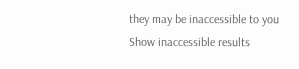they may be inaccessible to you
Show inaccessible results